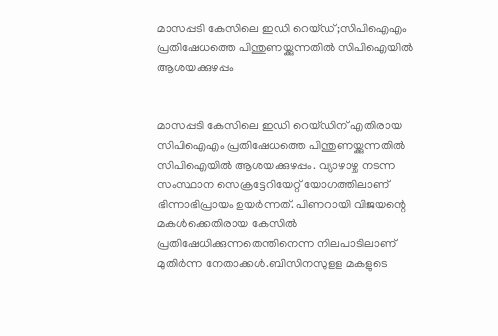മാസപ്പടി കേസിലെ ഇഡി റെയ്‌ഡ്‌;സിപിഐഎം പ്രതിഷേധത്തെ പിന്തുണയ്ക്കുന്നതിൽ സിപിഐയിൽ ആശയക്കുഴപ്പം


മാസപ്പടി കേസിലെ ഇഡി റെയ്ഡിന് എതിരായ സിപിഐഎം പ്രതിഷേധത്തെ പിന്തുണയ്ക്കുന്നതിൽ സിപിഐയിൽ ആശയക്കുഴപ്പം. വ്യാഴാഴ്ച നടന്ന സംസ്ഥാന സെക്രട്ടേറിയേറ്റ് യോഗത്തിലാണ് ഭിന്നാഭിപ്രായം ഉയർന്നത്. പിണറായി വിജയന്റെ മകൾക്കെതിരായ കേസിൽ പ്രതിഷേധിക്കുന്നതെന്തിനെന്ന നിലപാടിലാണ് മുതിർന്ന നേതാക്കൾ.ബിസിനസുളള മകളുടെ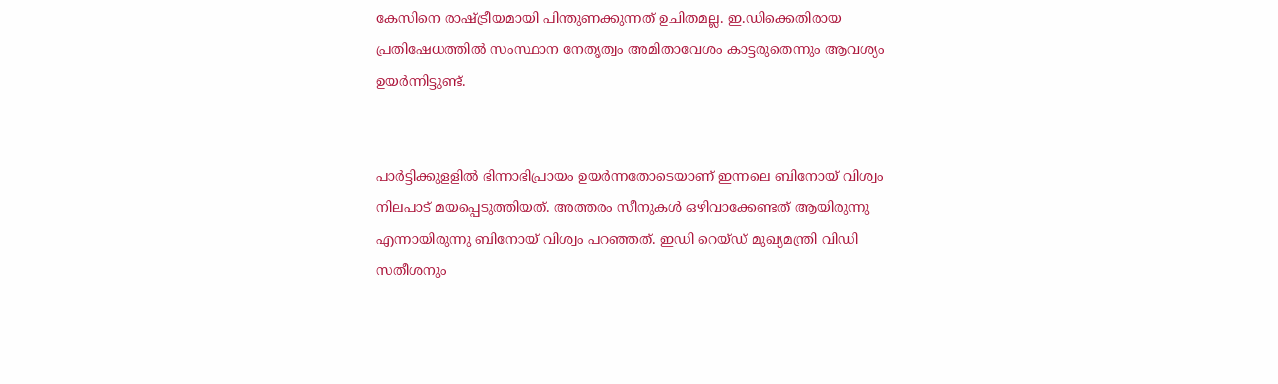കേസിനെ രാഷ്ട്രീയമായി പിന്തുണക്കുന്നത് ഉചിതമല്ല. ഇ.ഡിക്കെതിരായ പ്രതിഷേധത്തിൽ സംസ്ഥാന നേതൃത്വം അമിതാവേശം കാട്ടരുതെന്നും ആവശ്യം ഉയർന്നിട്ടുണ്ട്.


പാർട്ടിക്കുളളിൽ ഭിന്നാഭിപ്രായം ഉയർന്നതോടെയാണ് ഇന്നലെ ബിനോയ് വിശ്വം നിലപാട് മയപ്പെടുത്തിയത്. അത്തരം സീനുകൾ ഒഴിവാക്കേണ്ടത് ആയിരുന്നു എന്നായിരുന്നു ബിനോയ് വിശ്വം പറഞ്ഞത്. ഇഡി റെയ്ഡ് മുഖ്യമന്ത്രി വിഡി സതീശനും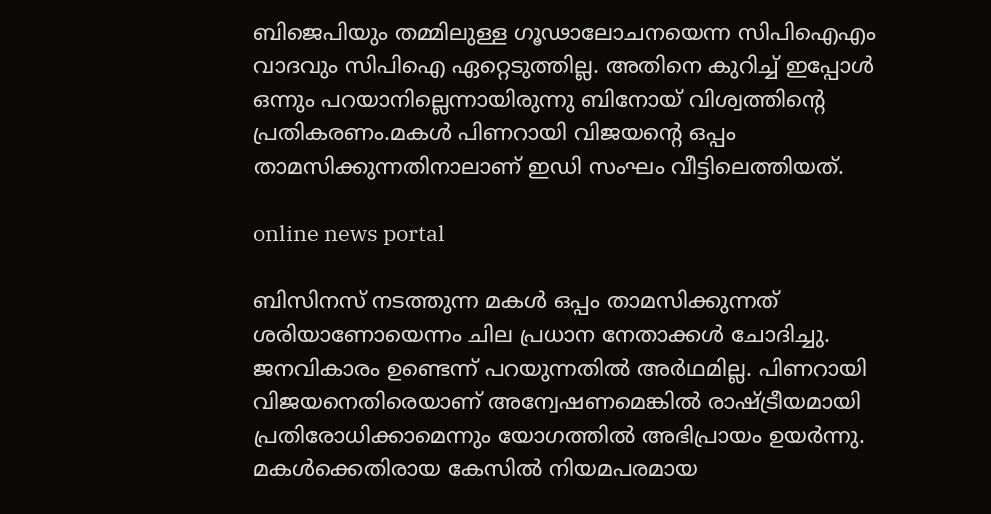ബിജെപിയും തമ്മിലുള്ള ഗൂഢാലോചനയെന്ന സിപിഐഎം വാദവും സിപിഐ ഏറ്റെടുത്തില്ല. അതിനെ കുറിച്ച് ഇപ്പോൾ ഒന്നും പറയാനില്ലെന്നായിരുന്നു ബിനോയ് വിശ്വത്തിന്റെ പ്രതികരണം.മകൾ പിണറായി വിജയന്റെ ഒപ്പം താമസിക്കുന്നതിനാലാണ് ഇഡി സംഘം വീട്ടിലെത്തിയത്.

online news portal

ബിസിനസ് നടത്തുന്ന മകൾ ഒപ്പം താമസിക്കുന്നത് ശരിയാണോയെന്നം ചില പ്രധാന നേതാക്കൾ ചോദിച്ചു. ജനവികാരം ഉണ്ടെന്ന് പറയുന്നതിൽ അർഥമില്ല. പിണറായി വിജയനെതിരെയാണ് അന്വേഷണമെങ്കിൽ രാഷ്ട്രീയമായി പ്രതിരോധിക്കാമെന്നും യോഗത്തിൽ അഭിപ്രായം ഉയർന്നു. മകൾക്കെതിരായ കേസിൽ നിയമപരമായ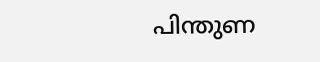പിന്തുണ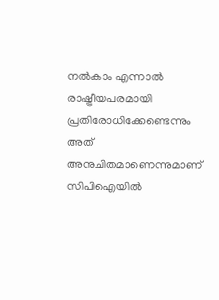നൽകാം എന്നാൽ രാഷ്ട്രീയപരമായി പ്രതിരോധിക്കേണ്ടെന്നും അത് അനുചിതമാണെന്നുമാണ് സിപിഐയിൽ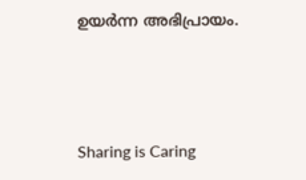ഉയർന്ന അഭിപ്രായം.



Sharing is Caring